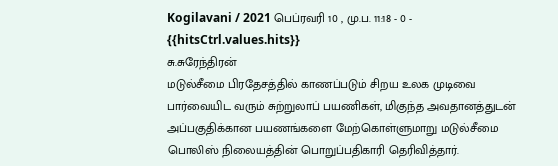Kogilavani / 2021 பெப்ரவரி 10 , மு.ப. 11:18 - 0 - {{hitsCtrl.values.hits}}
சு.சுரேந்திரன்
மடுல்சீமை பிரதேசத்தில் காணப்படும் சிறய உலக முடிவை பார்வையிட வரும் சுற்றுலாப் பயணிகள், மிகுந்த அவதானத்துடன் அப்பகுதிக்கான பயணங்களை மேற்கொள்ளுமாறு மடுல்சீமை பொலிஸ் நிலையத்தின் பொறுப்பதிகாரி தெரிவித்தார்.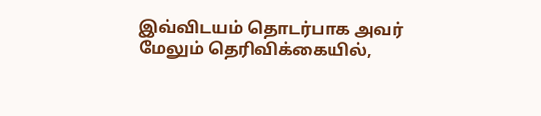இவ்விடயம் தொடர்பாக அவர் மேலும் தெரிவிக்கையில்,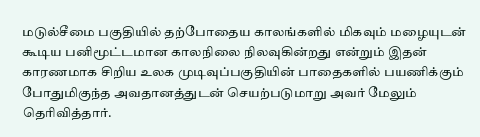மடுல்சீமை பகுதியில் தற்போதைய காலங்களில் மிகவும் மழையுடன் கூடிய பனிமூட்டமான காலநிலை நிலவுகின்றது என்றும் இதன் காரணமாக சிறிய உலக முடிவுப்பகுதியின் பாதைகளில் பயணிக்கும் போதுமிகுந்த அவதானத்துடன் செயற்படுமாறு அவர் மேலும் தெரிவித்தார்.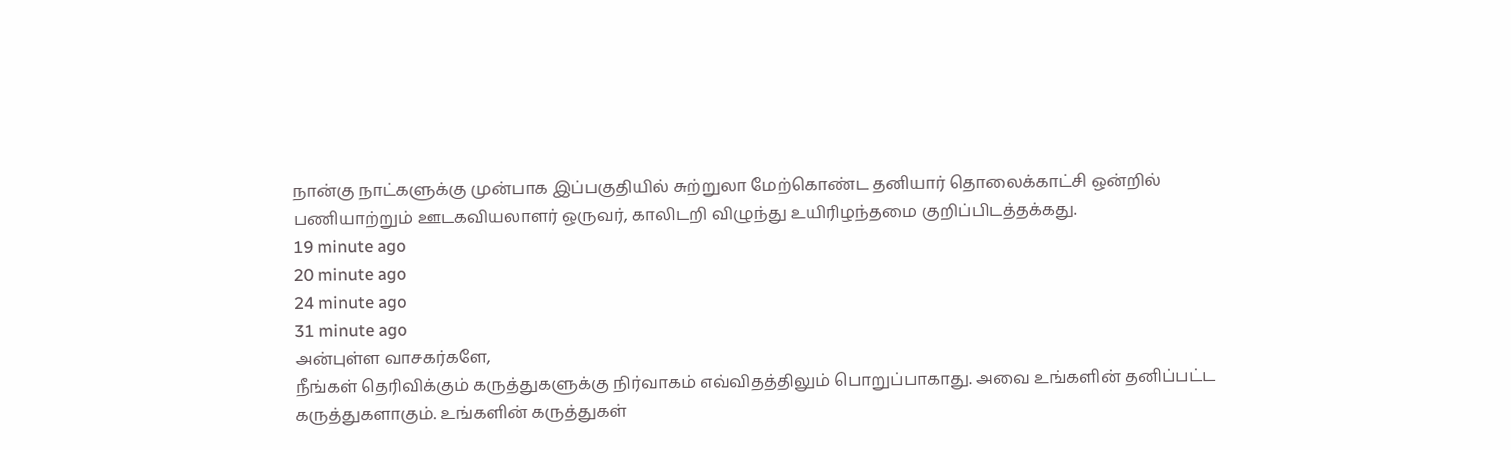நான்கு நாட்களுக்கு முன்பாக இப்பகுதியில் சுற்றுலா மேற்கொண்ட தனியார் தொலைக்காட்சி ஒன்றில் பணியாற்றும் ஊடகவியலாளர் ஒருவர், காலிடறி விழுந்து உயிரிழந்தமை குறிப்பிடத்தக்கது.
19 minute ago
20 minute ago
24 minute ago
31 minute ago
அன்புள்ள வாசகர்களே,
நீங்கள் தெரிவிக்கும் கருத்துகளுக்கு நிர்வாகம் எவ்விதத்திலும் பொறுப்பாகாது. அவை உங்களின் தனிப்பட்ட கருத்துகளாகும். உங்களின் கருத்துகள்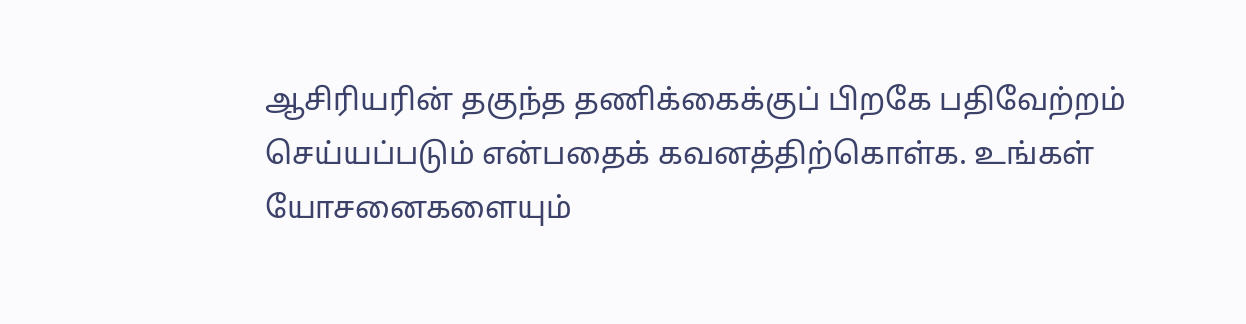ஆசிரியரின் தகுந்த தணிக்கைக்குப் பிறகே பதிவேற்றம் செய்யப்படும் என்பதைக் கவனத்திற்கொள்க. உங்கள் யோசனைகளையும்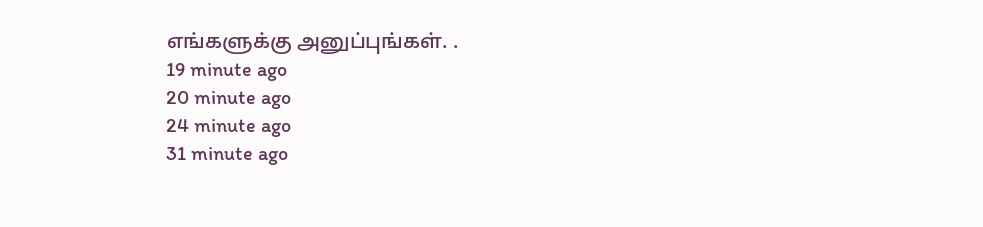எங்களுக்கு அனுப்புங்கள். .
19 minute ago
20 minute ago
24 minute ago
31 minute ago